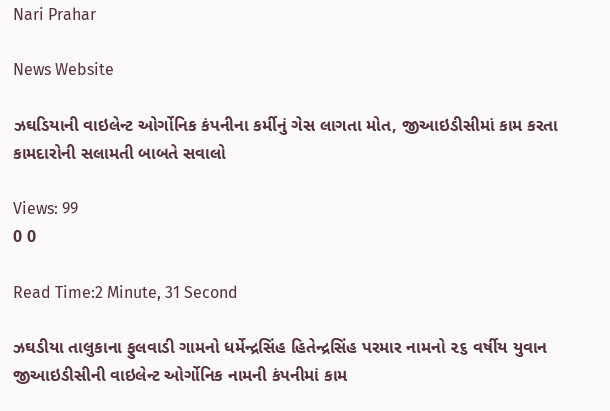Nari Prahar

News Website

ઝઘડિયાની વાઇલેન્ટ ઓર્ગોનિક કંપનીના કર્મીનું ગેસ લાગતા મોત, જીઆઇડીસીમાં કામ કરતા કામદારોની સલામતી બાબતે સવાલો

Views: 99
0 0

Read Time:2 Minute, 31 Second

ઝઘડીયા તાલુકાના ફુલવાડી ગામનો ધર્મેન્દ્રસિંહ હિતેન્દ્રસિંહ પરમાર નામનો ૨૬ વર્ષીય યુવાન જીઆઇડીસીની વાઇલેન્ટ ઓર્ગોનિક નામની કંપનીમાં કામ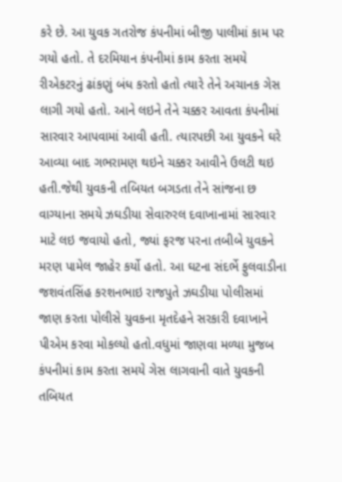કરે છે. આ યુવક ગતરોજ કંપનીમાં બીજી પાલીમાં કામ પર ગયો હતો. તે દરમિયાન કંપનીમાં કામ કરતા સમયે રીએકટરનું ઢાંકણું બંધ કરતો હતો ત્યારે તેને અચાનક ગેસ લાગી ગયો હતો. આને લઇને તેને ચક્કર આવતા કંપનીમાં સારવાર આપવામાં આવી હતી. ત્યારપછી આ યુવકને ઘરે આવ્યા બાદ ગભરામણ થઇને ચક્કર આવીને ઉલટી થઇ હતી.જેથી યુવકની તબિયત બગડતા તેને સાંજના છ વાગ્યાના સમયે ઝઘડીયા સેવારુરલ દવાખાનામાં સારવાર માટે લઇ જવાયો હતો, જ્યાં ફરજ પરના તબીબે યુવકને મરણ પામેલ જાહેર કર્યો હતો. આ ઘટના સંદર્ભે ફુલવાડીના જશવંતસિંહ કરશનભાઇ રાજપુતે ઝઘડીયા પોલીસમાં જાણ કરતા પોલીસે યુવકના મૃતદેહને સરકારી દવાખાને પીએમ કરવા મોકલ્યો હતો.વધુમાં જાણવા મળ્યા મુજબ કંપનીમાં કામ કરતા સમયે ગેસ લાગવાની વાતે યુવકની તબિયત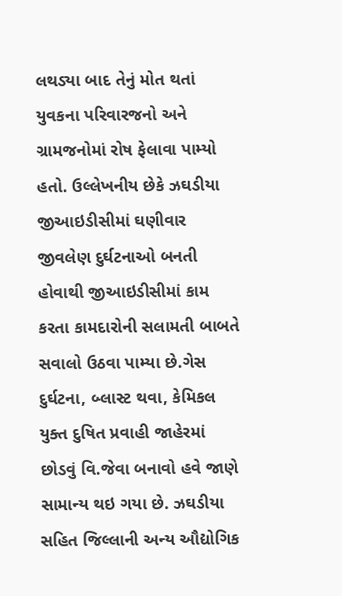લથડ્યા બાદ તેનું મોત થતાં યુવકના પરિવારજનો અને ગ્રામજનોમાં રોષ ફેલાવા પામ્યો હતો. ઉલ્લેખનીય છેકે ઝઘડીયા જીઆઇડીસીમાં ઘણીવાર જીવલેણ દુર્ઘટનાઓ બનતી હોવાથી જીઆઇડીસીમાં કામ કરતા કામદારોની સલામતી બાબતે સવાલો ઉઠવા પામ્યા છે.ગેસ દુર્ઘટના, બ્લાસ્ટ થવા, કેમિકલ યુક્ત દુષિત પ્રવાહી જાહેરમાં છોડવું વિ.જેવા બનાવો હવે જાણે સામાન્ય થઇ ગયા છે. ઝઘડીયા સહિત જિલ્લાની અન્ય ઔદ્યોગિક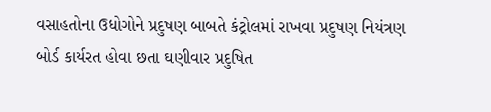વસાહતોના ઉધોગોને પ્રદુષણ બાબતે કંટ્રોલમાં રાખવા પ્રદુષણ નિયંત્રણ બોર્ડ કાર્યરત હોવા છતા ઘણીવાર પ્રદુષિત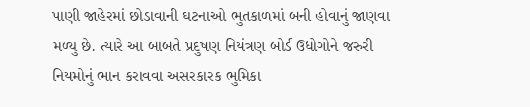પાણી જાહેરમાં છોડાવાની ઘટનાઓ ભુતકાળમાં બની હોવાનું જાણવા મળ્યુ છે. ત્યારે આ બાબતે પ્રદુષણ નિયંત્રણ બોર્ડ ઉધોગોને જરુરી નિયમોનું ભાન કરાવવા અસરકારક ભુમિકા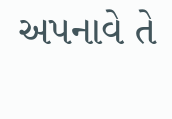અપનાવે તે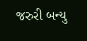જરુરી બન્યુ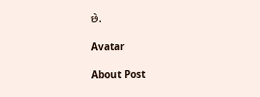છે.

Avatar

About Post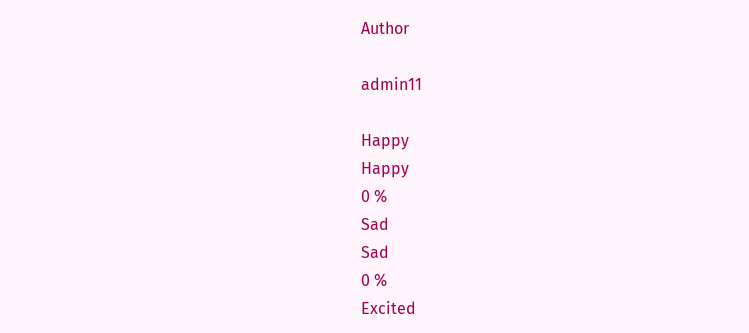Author

admin11

Happy
Happy
0 %
Sad
Sad
0 %
Excited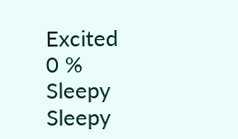Excited
0 %
Sleepy
Sleepy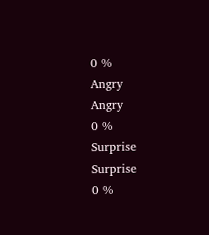0 %
Angry
Angry
0 %
Surprise
Surprise
0 %